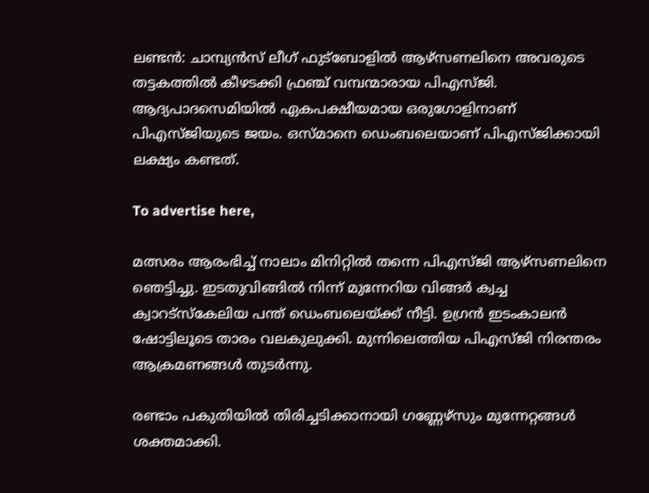ലണ്ടന്‍: ചാമ്പ്യന്‍സ് ലീഗ് ഫുട്‌ബോളില്‍ ആഴ്‌സണലിനെ അവരുടെ തട്ടകത്തിൽ കീഴടക്കി ഫ്രഞ്ച് വമ്പന്മാരായ പിഎസ്ജി. ആദ്യപാദസെമിയില്‍ ഏകപക്ഷീയമായ ഒരുഗോളിനാണ് പിഎസ്ജിയുടെ ജയം. ഒസ്മാനെ ഡെംബലെയാണ് പിഎസ്ജിക്കായി ലക്ഷ്യം കണ്ടത്.

To advertise here,

മത്സരം ആരംഭിച്ച് നാലാം മിനിറ്റില്‍ തന്നെ പിഎസ്ജി ആഴ്‌സണലിനെ ഞെട്ടിച്ചു. ഇടതുവിങ്ങില്‍ നിന്ന് മുന്നേറിയ വിങ്ങര്‍ ക്വച്ച ക്വാറട്‌സ്‌കേലിയ പന്ത് ഡെംബലെയ്ക്ക് നീട്ടി. ഉഗ്രന്‍ ഇടംകാലന്‍ ഷോട്ടിലൂടെ താരം വലകുലുക്കി. മുന്നിലെത്തിയ പിഎസ്ജി നിരന്തരം ആക്രമണങ്ങള്‍ തുടര്‍ന്നു.

രണ്ടാം പകുതിയില്‍ തിരിച്ചടിക്കാനായി ഗണ്ണേഴ്‌സും മുന്നേറ്റങ്ങള്‍ ശക്തമാക്കി.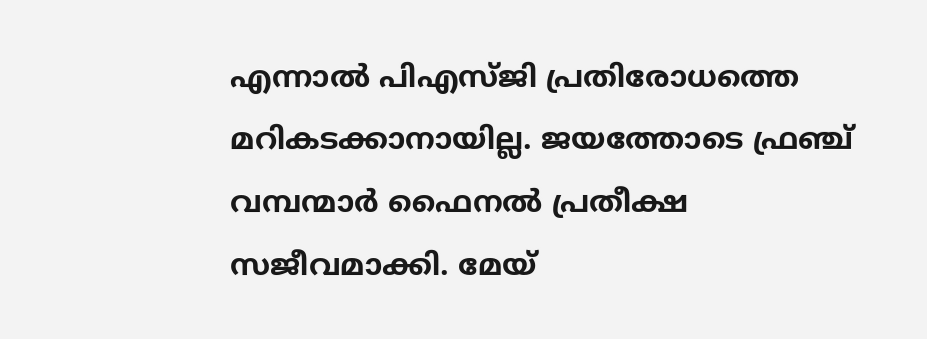എന്നാല്‍ പിഎസ്ജി പ്രതിരോധത്തെ മറികടക്കാനായില്ല. ജയത്തോടെ ഫ്രഞ്ച് വമ്പന്മാര്‍ ഫൈനല്‍ പ്രതീക്ഷ സജീവമാക്കി. മേയ്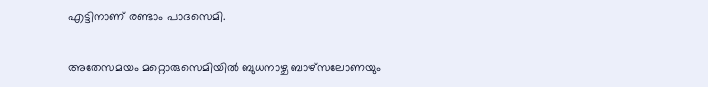എട്ടിനാണ് രണ്ടാം പാദസെമി.

അതേസമയം മറ്റൊരുസെമിയില്‍ ബുധനാഴ്ച ബാഴ്‌സലോണയും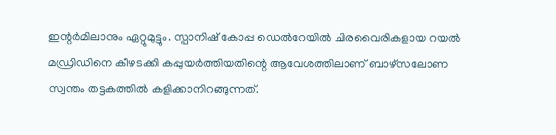ഇന്റര്‍മിലാനും ഏറ്റുമുട്ടും. സ്പാനിഷ് കോപ്പ ഡെൽറേയിൽ ചിരവൈരികളായ റയൽ മഡ്രിഡിനെ കീഴടക്കി കപ്പുയർത്തിയതിന്റെ ആവേശത്തിലാണ് ബാഴ്‌സലോണ സ്വന്തം തട്ടകത്തിൽ കളിക്കാനിറങ്ങുന്നത്.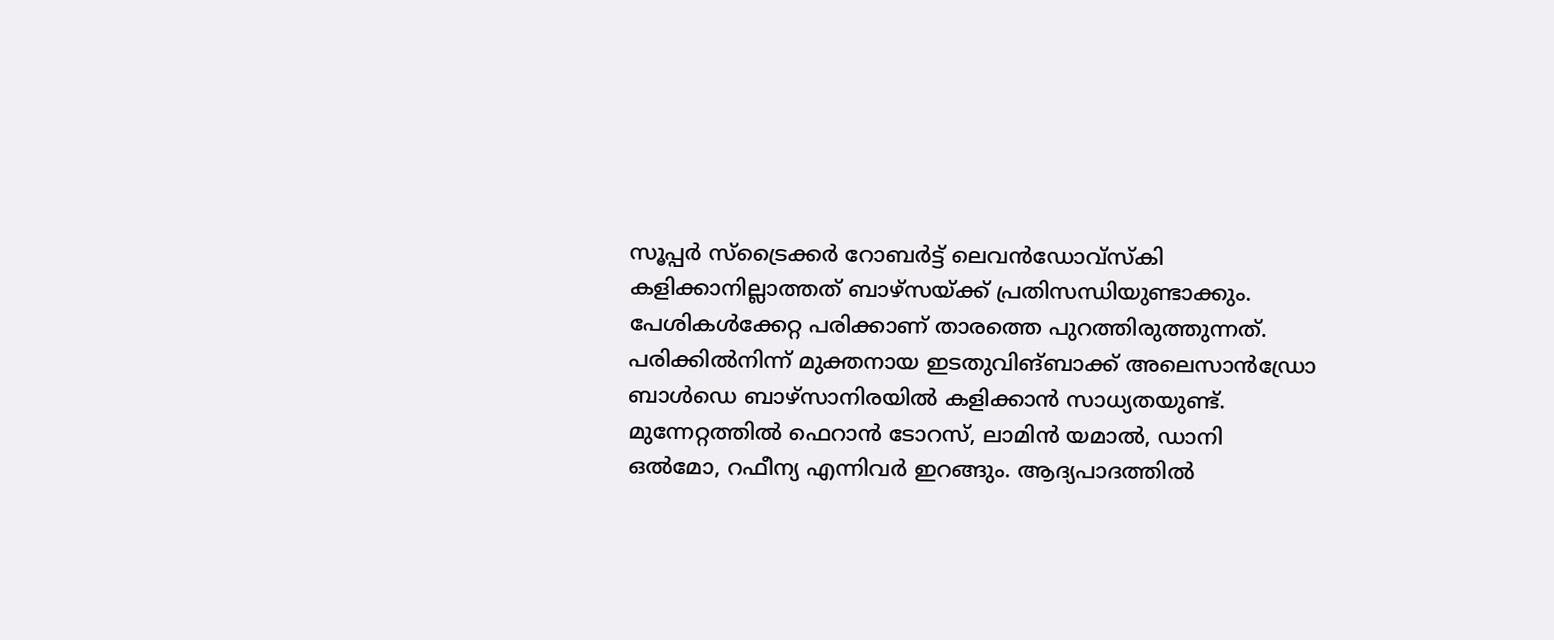സൂപ്പർ സ്‌ട്രൈക്കർ റോബർട്ട് ലെവൻഡോവ്‌സ്‌കി കളിക്കാനില്ലാത്തത് ബാഴ്‌സയ്ക്ക് പ്രതിസന്ധിയുണ്ടാക്കും. പേശികൾക്കേറ്റ പരിക്കാണ് താരത്തെ പുറത്തിരുത്തുന്നത്. പരിക്കിൽനിന്ന് മുക്തനായ ഇടതുവിങ്ബാക്ക് അലെസാൻഡ്രോ ബാൾഡെ ബാഴ്‌സാനിരയിൽ കളിക്കാൻ സാധ്യതയുണ്ട്. മുന്നേറ്റത്തിൽ ഫെറാൻ ടോറസ്, ലാമിൻ യമാൽ, ഡാനി ഒൽമോ, റഫീന്യ എന്നിവർ ഇറങ്ങും. ആദ്യപാദത്തിൽ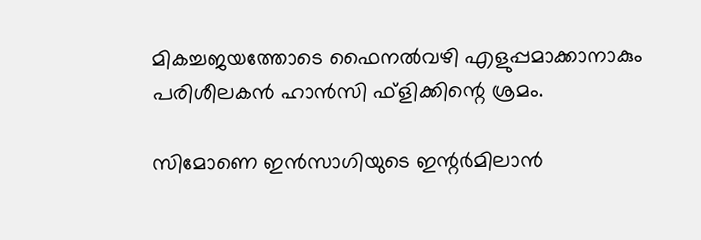മികച്ചജയത്തോടെ ഫൈനൽവഴി എളുപ്പമാക്കാനാകും പരിശീലകൻ ഹാൻസി ഫ്‌ളിക്കിന്റെ ശ്രമം.

സിമോണെ ഇൻസാഗിയുടെ ഇന്റർമിലാൻ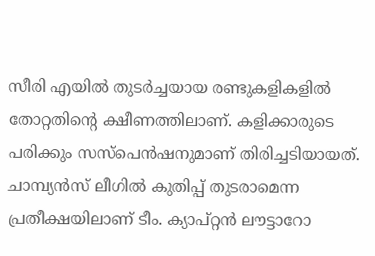സീരി എയിൽ തുടർച്ചയായ രണ്ടുകളികളിൽ തോറ്റതിന്റെ ക്ഷീണത്തിലാണ്. കളിക്കാരുടെ പരിക്കും സസ്‌പെൻഷനുമാണ് തിരിച്ചടിയായത്. ചാമ്പ്യൻസ് ലീഗിൽ കുതിപ്പ് തുടരാമെന്ന പ്രതീക്ഷയിലാണ് ടീം. ക്യാപ്റ്റൻ ലൗട്ടാറോ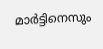മാർട്ടിനെസും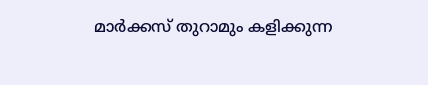മാർക്കസ് തുറാമും കളിക്കുന്ന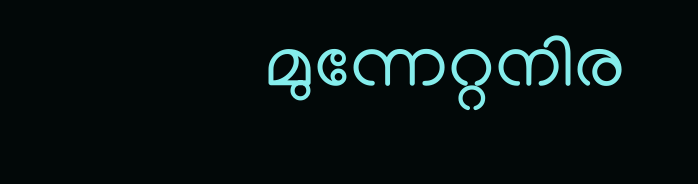മുന്നേറ്റനിര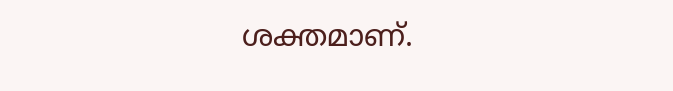ശക്തമാണ്.